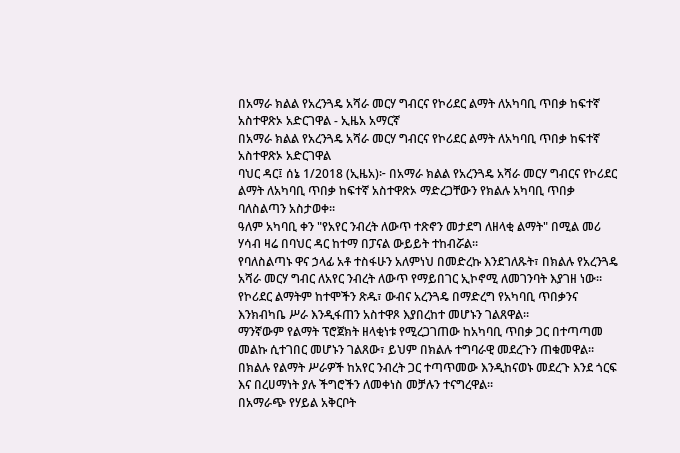በአማራ ክልል የአረንጓዴ አሻራ መርሃ ግብርና የኮሪደር ልማት ለአካባቢ ጥበቃ ከፍተኛ አስተዋጽኦ አድርገዋል - ኢዜአ አማርኛ
በአማራ ክልል የአረንጓዴ አሻራ መርሃ ግብርና የኮሪደር ልማት ለአካባቢ ጥበቃ ከፍተኛ አስተዋጽኦ አድርገዋል
ባህር ዳር፤ ሰኔ 1/2018 (ኢዜአ)፦ በአማራ ክልል የአረንጓዴ አሻራ መርሃ ግብርና የኮሪደር ልማት ለአካባቢ ጥበቃ ከፍተኛ አስተዋጽኦ ማድረጋቸውን የክልሉ አካባቢ ጥበቃ ባለስልጣን አስታወቀ።
ዓለም አካባቢ ቀን "የአየር ንብረት ለውጥ ተጽኖን መታደግ ለዘላቂ ልማት" በሚል መሪ ሃሳብ ዛሬ በባህር ዳር ከተማ በፓናል ውይይት ተከብሯል።
የባለስልጣኑ ዋና ኃላፊ አቶ ተስፋሁን አለምነህ በመድረኩ እንደገለጹት፣ በክልሉ የአረንጓዴ አሻራ መርሃ ግብር ለአየር ንብረት ለውጥ የማይበገር ኢኮኖሚ ለመገንባት እያገዘ ነው።
የኮሪደር ልማትም ከተሞችን ጽዱ፣ ውብና አረንጓዴ በማድረግ የአካባቢ ጥበቃንና እንክብካቤ ሥራ እንዲፋጠን አስተዋጾ እያበረከተ መሆኑን ገልጸዋል።
ማንኛውም የልማት ፕሮጀክት ዘላቂነቱ የሚረጋገጠው ከአካባቢ ጥበቃ ጋር በተጣጣመ መልኩ ሲተገበር መሆኑን ገልጸው፣ ይህም በክልሉ ተግባራዊ መደረጉን ጠቁመዋል።
በክልሉ የልማት ሥራዎች ከአየር ንብረት ጋር ተጣጥመው እንዲከናወኑ መደረጉ እንደ ጎርፍ እና በረሀማነት ያሉ ችግሮችን ለመቀነስ መቻሉን ተናግረዋል።
በአማራጭ የሃይል አቅርቦት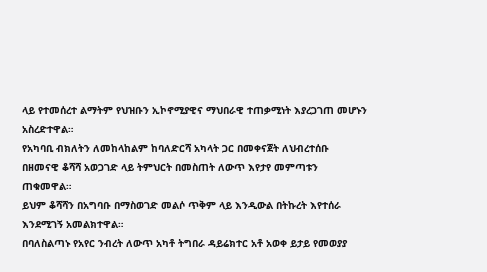ላይ የተመሰረተ ልማትም የህዝቡን ኢኮኖሚያዊና ማህበራዊ ተጠቃሚነት እያረጋገጠ መሆኑን አስረድተዋል።
የአካባቢ ብክለትን ለመከላከልም ከባለድርሻ አካላት ጋር በመቀናጀት ለህብረተሰቡ በዘመናዊ ቆሻሻ አወጋገድ ላይ ትምህርት በመስጠት ለውጥ እየታየ መምጣቱን ጠቁመዋል።
ይህም ቆሻሻን በአግባቡ በማስወገድ መልሶ ጥቅም ላይ እንዲውል በትኩረት እየተሰራ እንደሚገኝ አመልክተዋል።
በባለስልጣኑ የአየር ንብረት ለውጥ አካቶ ትግበራ ዳይሬክተር አቶ አወቀ ይታይ የመወያያ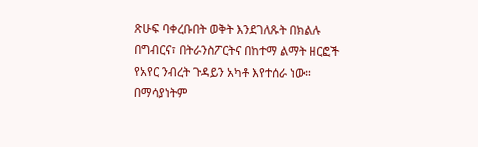ጽሁፍ ባቀረቡበት ወቅት እንደገለጹት በክልሉ በግብርና፣ በትራንስፖርትና በከተማ ልማት ዘርፎች የአየር ንብረት ጉዳይን አካቶ እየተሰራ ነው።
በማሳያነትም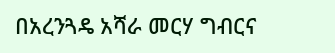በአረንጓዴ አሻራ መርሃ ግብርና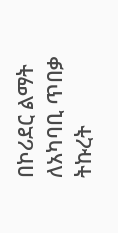በኮሪደር ልማት ለአካባቢ ጥበቃ ትኩረት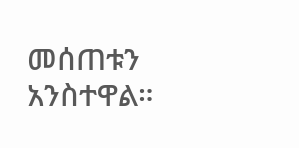መሰጠቱን አንስተዋል።